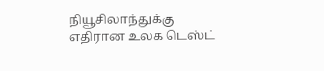நியூசிலாந்துக்கு எதிரான உலக டெஸ்ட்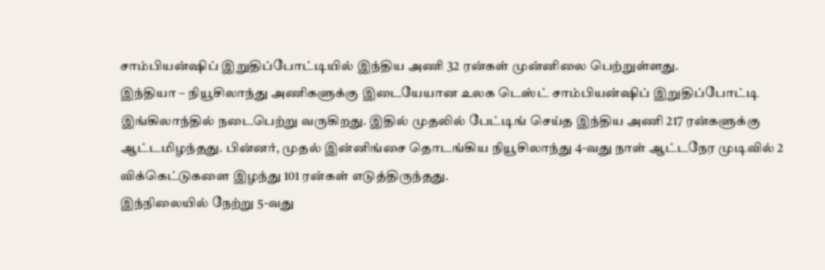சாம்பியன்ஷிப் இறுதிப்போட்டியில் இந்திய அணி 32 ரன்கள் முன்னிலை பெற்றுள்ளது.
இந்தியா – நியூசிலாந்து அணிகளுக்கு இடையேயான உலக டெஸ்ட் சாம்பியன்ஷிப் இறுதிப்போட்டி இங்கிலாந்தில் நடைபெற்று வருகிறது. இதில் முதலில் பேட்டிங் செய்த இந்திய அணி 217 ரன்களுக்கு ஆட்டமிழந்தது. பின்னர், முதல் இன்னிங்சை தொடங்கிய நியூசிலாந்து 4-வது நாள் ஆட்டநேர முடிவில் 2 விக்கெட்டுகளை இழந்து 101 ரன்கள் எடுத்திருந்தது.
இந்நிலையில் நேற்று 5-வது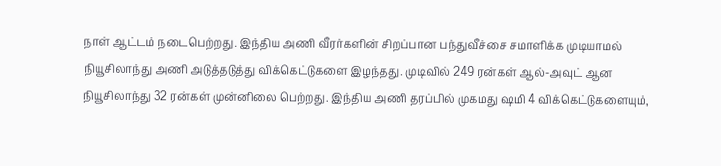நாள் ஆட்டம் நடைபெற்றது. இந்திய அணி வீரர்களின் சிறப்பான பந்துவீச்சை சமாளிக்க முடியாமல் நியூசிலாந்து அணி அடுத்தடுத்து விக்கெட்டுகளை இழந்தது. முடிவில் 249 ரன்கள் ஆல்-அவுட் ஆன நியூசிலாந்து 32 ரன்கள் முன்னிலை பெற்றது. இந்திய அணி தரப்பில் முகமது ஷமி 4 விக்கெட்டுகளையும்,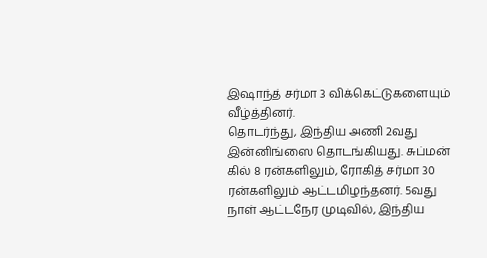இஷாந்த் சர்மா 3 விக்கெட்டுகளையும் வீழ்த்தினர்.
தொடர்ந்து, இந்திய அணி 2வது இன்னிங்ஸை தொடங்கியது. சுப்மன் கில் 8 ரன்களிலும், ரோகித் சர்மா 30 ரன்களிலும் ஆட்டமிழந்தனர். 5வது நாள் ஆட்டநேர முடிவில், இந்திய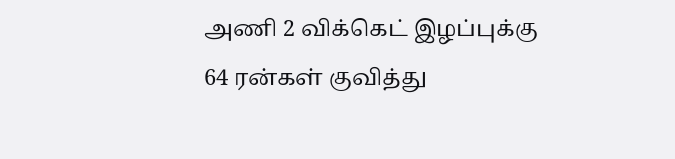அணி 2 விக்கெட் இழப்புக்கு 64 ரன்கள் குவித்து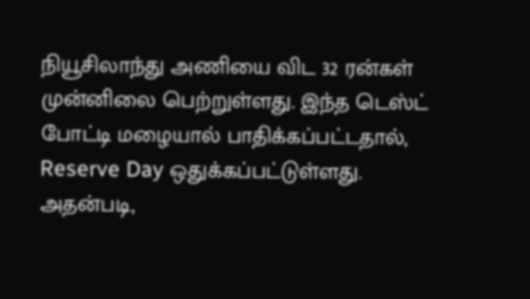நியூசிலாந்து அணியை விட 32 ரன்கள் முன்னிலை பெற்றுள்ளது. இந்த டெஸ்ட் போட்டி மழையால் பாதிக்கப்பட்டதால், Reserve Day ஒதுக்கப்பட்டுள்ளது. அதன்படி,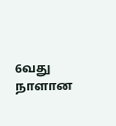6வது நாளான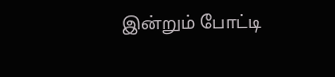இன்றும் போட்டி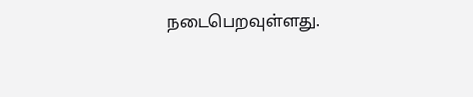நடைபெறவுள்ளது.